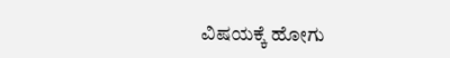ವಿಷಯಕ್ಕೆ ಹೋಗು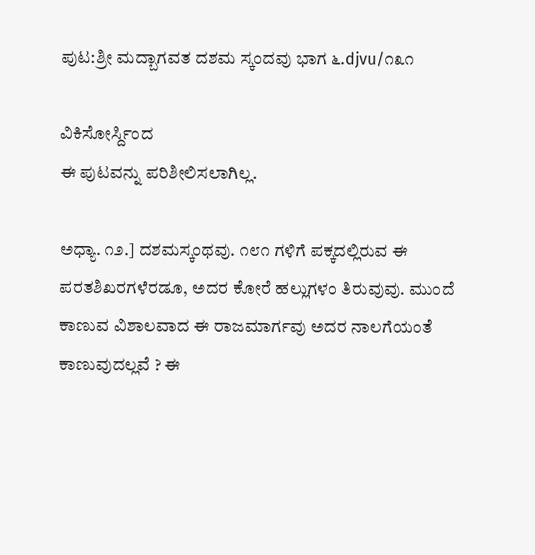ಪುಟ:ಶ್ರೀ ಮದ್ಬಾಗವತ ದಶಮ ಸ್ಕಂದವು ಭಾಗ ೬.djvu/೧೩೧

ವಿಕಿಸೋರ್ಸ್ದಿಂದ
ಈ ಪುಟವನ್ನು ಪರಿಶೀಲಿಸಲಾಗಿಲ್ಲ.

ಅಧ್ಯಾ. ೧೨.] ದಶಮಸ್ಕಂಥವು. ೧೮೧ ಗಳಿಗೆ ಪಕ್ಕದಲ್ಲಿರುವ ಈ ಪರತಶಿಖರಗಳೆರಡೂ, ಅದರ ಕೋರೆ ಹಲ್ಲುಗಳಂ ತಿರುವುವು. ಮುಂದೆ ಕಾಣುವ ವಿಶಾಲವಾದ ಈ ರಾಜಮಾರ್ಗವು ಅದರ ನಾಲಗೆಯಂತೆ ಕಾಣುವುದಲ್ಲವೆ ? ಈ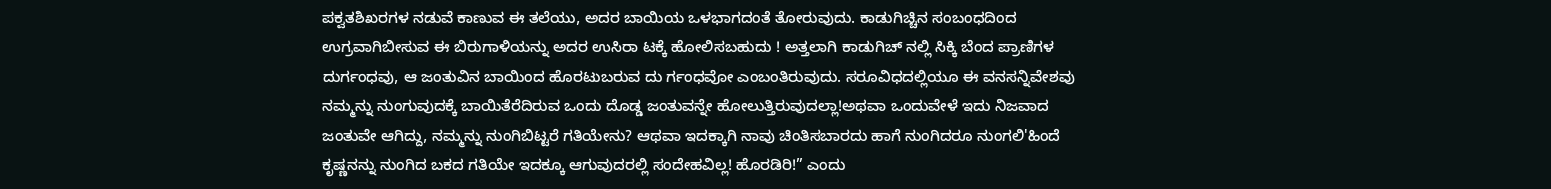ಪಕ್ವತಶಿಖರಗಳ ನಡುವೆ ಕಾಣುವ ಈ ತಲೆಯು, ಅದರ ಬಾಯಿಯ ಒಳಭಾಗದಂತೆ ತೋರುವುದು. ಕಾಡುಗಿಚ್ಚಿನ ಸಂಬಂಧದಿಂದ ಉಗ್ರವಾಗಿಬೀಸುವ ಈ ಬಿರುಗಾಳಿಯನ್ನು ಅದರ ಉಸಿರಾ ಟಕ್ಕೆ ಹೋಲಿಸಬಹುದು ! ಅತ್ತಲಾಗಿ ಕಾಡುಗಿಚ್ ನಲ್ಲಿ ಸಿಕ್ಕಿ ಬೆಂದ ಪ್ರಾಣಿಗಳ ದುರ್ಗಂಧವು, ಆ ಜಂತುವಿನ ಬಾಯಿಂದ ಹೊರಟುಬರುವ ದು ರ್ಗಂಧವೋ ಎಂಬಂತಿರುವುದು. ಸರೂವಿಧದಲ್ಲಿಯೂ ಈ ವನಸನ್ನಿವೇಶವು ನಮ್ಮನ್ನು ನುಂಗುವುದಕ್ಕೆ ಬಾಯಿತೆರೆದಿರುವ ಒಂದು ದೊಡ್ಡ ಜಂತುವನ್ನೇ ಹೋಲುತ್ತಿರುವುದಲ್ಲಾ!ಅಥವಾ ಒಂದುವೇಳೆ ಇದು ನಿಜವಾದ ಜಂತುವೇ ಆಗಿದ್ದು, ನಮ್ಮನ್ನು ನುಂಗಿಬಿಟ್ಟರೆ ಗತಿಯೇನು? ಆಥವಾ ಇದಕ್ಕಾಗಿ ನಾವು ಚಿಂತಿಸಬಾರದು ಹಾಗೆ ನುಂಗಿದರೂ ನುಂಗಲಿ'ಹಿಂದೆ ಕೃಷ್ಣನನ್ನು ನುಂಗಿದ ಬಕದ ಗತಿಯೇ ಇದಕ್ಕೂ ಆಗುವುದರಲ್ಲಿ ಸಂದೇಹವಿಲ್ಲ! ಹೊರಡಿರಿ!” ಎಂದು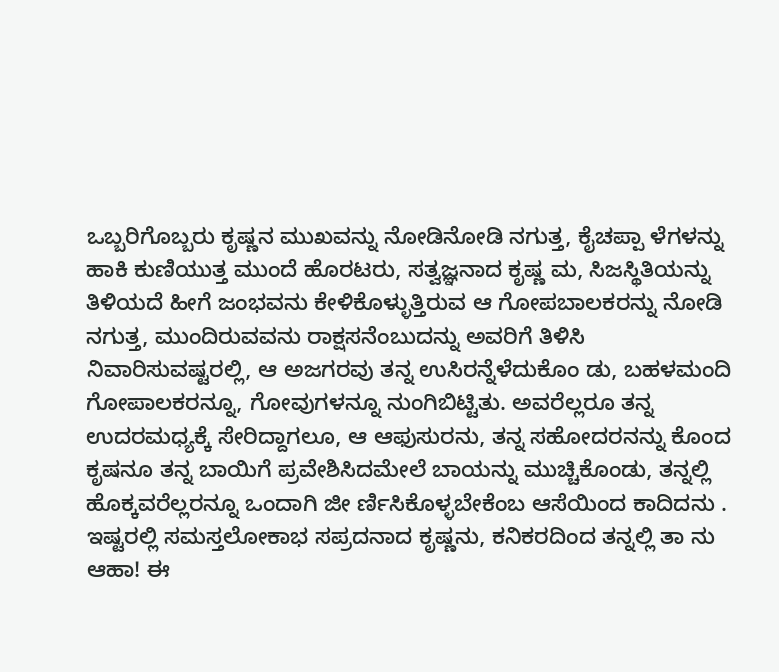ಒಬ್ಬರಿಗೊಬ್ಬರು ಕೃಷ್ಣನ ಮುಖವನ್ನು ನೋಡಿನೋಡಿ ನಗುತ್ತ, ಕೈಚಪ್ಪಾ ಳೆಗಳನ್ನು ಹಾಕಿ ಕುಣಿಯುತ್ತ ಮುಂದೆ ಹೊರಟರು, ಸತ್ವಜ್ಞನಾದ ಕೃಷ್ಣ ಮ, ಸಿಜಸ್ಥಿತಿಯನ್ನು ತಿಳಿಯದೆ ಹೀಗೆ ಜಂಭವನು ಕೇಳಿಕೊಳ್ಳುತ್ತಿರುವ ಆ ಗೋಪಬಾಲಕರನ್ನು ನೋಡಿ ನಗುತ್ತ, ಮುಂದಿರುವವನು ರಾಕ್ಷಸನೆಂಬುದನ್ನು ಅವರಿಗೆ ತಿಳಿಸಿ ನಿವಾರಿಸುವಷ್ಟರಲ್ಲಿ, ಆ ಅಜಗರವು ತನ್ನ ಉಸಿರನ್ನೆಳೆದುಕೊಂ ಡು, ಬಹಳಮಂದಿ ಗೋಪಾಲಕರನ್ನೂ, ಗೋವುಗಳನ್ನೂ ನುಂಗಿಬಿಟ್ಟಿತು. ಅವರೆಲ್ಲರೂ ತನ್ನ ಉದರಮಧ್ಯಕ್ಕೆ ಸೇರಿದ್ದಾಗಲೂ, ಆ ಆಫುಸುರನು, ತನ್ನ ಸಹೋದರನನ್ನು ಕೊಂದ ಕೃಷನೂ ತನ್ನ ಬಾಯಿಗೆ ಪ್ರವೇಶಿಸಿದಮೇಲೆ ಬಾಯನ್ನು ಮುಚ್ಚಿಕೊಂಡು, ತನ್ನಲ್ಲಿ ಹೊಕ್ಕವರೆಲ್ಲರನ್ನೂ ಒಂದಾಗಿ ಜೀ ರ್ಣಿಸಿಕೊಳ್ಳಬೇಕೆಂಬ ಆಸೆಯಿಂದ ಕಾದಿದನು . ಇಷ್ಟರಲ್ಲಿ ಸಮಸ್ತಲೋಕಾಭ ಸಪ್ರದನಾದ ಕೃಷ್ಣನು, ಕನಿಕರದಿಂದ ತನ್ನಲ್ಲಿ ತಾ ನು ಆಹಾ! ಈ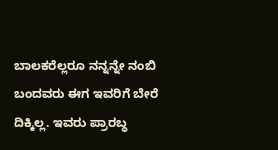ಬಾಲಕರೆಲ್ಲರೂ ನನ್ನನ್ನೇ ನಂಬಿ ಬಂದವರು ಈಗ ಇವರಿಗೆ ಬೇರೆ ದಿಕ್ಕಿಲ್ಲ. ಇವರು ಪ್ರಾರಬ್ಧ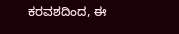ಕರವಶದಿಂದ, ಈ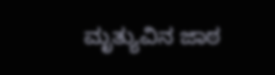ಮೃತ್ಯುವಿನ ಜಾಠ